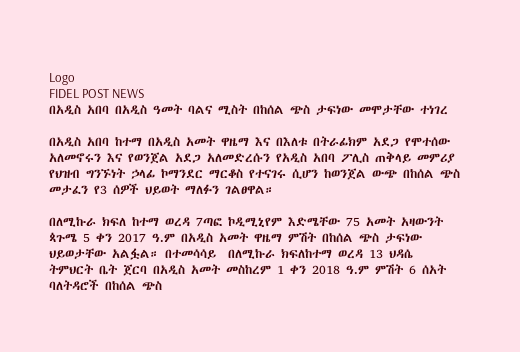Logo
FIDEL POST NEWS
በአዲስ አበባ በአዲስ ዓመት ባልና ሚስት በከሰል ጭስ ታፍነው መሞታቸው ተነገረ

በአዲስ አበባ ከተማ በአዲስ አመት ዋዜማ እና በእለቱ በትራፊክም አደጋ የሞተሰው አለመኖሩን እና የወንጀል አደጋ አለመድረሱን የአዲስ አበባ ፖሊስ ጠቅላይ መምሪያ የህዝብ ግንኙነት ኃላፊ ኮማንደር ማርቆስ የተናገሩ ሲሆን ከወንጀል ውጭ በከሰል ጭስ መታፈን የ3 ሰዎች ህይወት ማለፉን ገልፀዋል።

በለሚኩራ ክፍለ ከተማ ወረዳ 7ጣፎ ኮዲሚኒየም እድሜቸው 75 አመት አዛውንት ጳጉሜ 5 ቀን 2017 ዓ.ም በአዲስ አመት ዋዜማ ምሽት በከሰል ጭስ ታፍነው ህይወታቸው አልፏል። በተመሳሳይ  በለሚኩራ ክፍለከተማ ወረዳ 13 ህዳሴ ትምህርት ቤት ጀርባ በአዲስ አመት መስከረም 1 ቀን 2018 ዓ.ም ምሽት 6 ሰአት ባለትዳሮች በከሰል ጭስ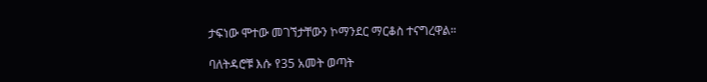ታፍነው ሞተው መገኘታቸውን ኮማንደር ማርቆስ ተናግረዋል።

ባለትዳሮቹ እሱ የ35 አመት ወጣት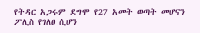የትዳር አጋሩም ደግሞ የ27 አመት ወጣት መሆናን ፖሊስ የገለፀ ሲሆን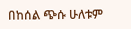በከሰል ጭሱ ሁለቱም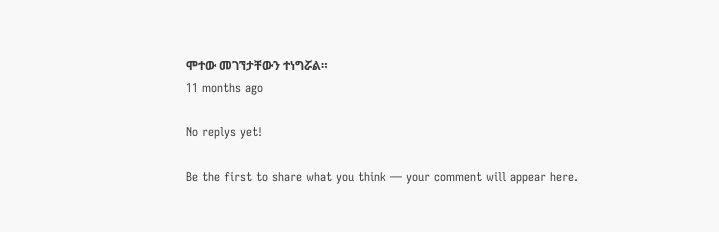ሞተው መገኘታቸውን ተነግሯል።
11 months ago

No replys yet!

Be the first to share what you think — your comment will appear here.